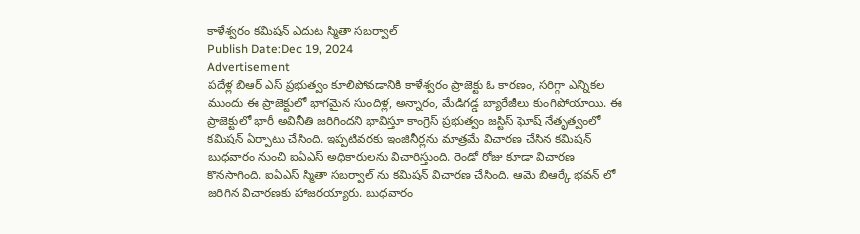కాళేశ్వరం కమిషన్ ఎదుట స్మితా సబర్వాల్
Publish Date:Dec 19, 2024
Advertisement
పదేళ్ల బిఆర్ ఎస్ ప్రభుత్వం కూలిపోవడానికి కాళేశ్వరం ప్రాజెక్టు ఓ కారణం, సరిగ్గా ఎన్నికల ముందు ఈ ప్రాజెక్టులో భాగమైన సుందిళ్ల, అన్నారం, మేడిగడ్డ బ్యారేజీలు కుంగిపోయాయి. ఈ ప్రాజెక్టులో భారీ అవినీతి జరిగిందని భావిస్తూ కాంగ్రెస్ ప్రభుత్వం జస్టిస్ ఘోష్ నేతృత్వంలో కమిషన్ ఏర్పాటు చేసింది. ఇప్పటివరకు ఇంజినీర్లను మాత్రమే విచారణ చేసిన కమిషన్ బుధవారం నుంచి ఐఏఎస్ అధికారులను విచారిస్తుంది. రెండో రోజు కూడా విచారణ కొనసాగింది. ఐఏఎస్ స్మితా సబర్వాల్ ను కమిషన్ విచారణ చేసింది. ఆమె బిఆర్కే భవన్ లో జరిగిన విచారణకు హాజరయ్యారు. బుధవారం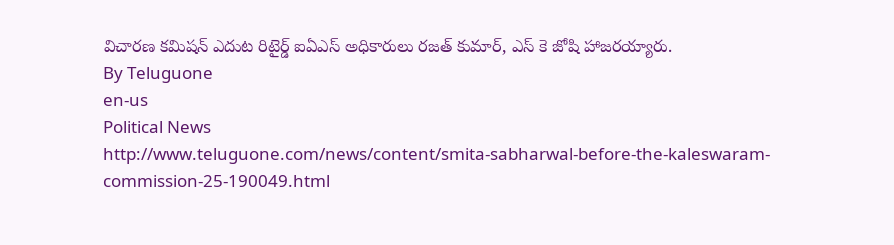విచారణ కమిషన్ ఎదుట రిటైర్డ్ ఐఏఎస్ అధికారులు రజత్ కుమార్, ఎస్ కె జోషి హాజరయ్యారు.
By Teluguone
en-us
Political News
http://www.teluguone.com/news/content/smita-sabharwal-before-the-kaleswaram-commission-25-190049.html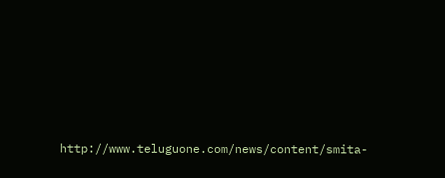http://www.teluguone.com/news/content/smita-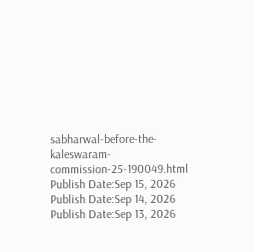sabharwal-before-the-kaleswaram-commission-25-190049.html
Publish Date:Sep 15, 2026
Publish Date:Sep 14, 2026
Publish Date:Sep 13, 2026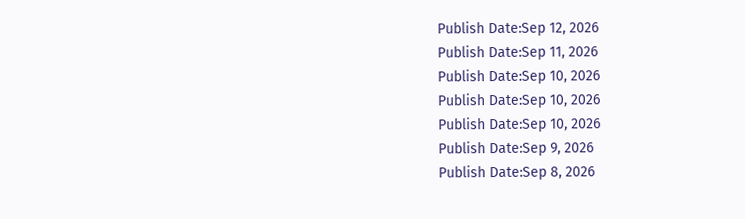Publish Date:Sep 12, 2026
Publish Date:Sep 11, 2026
Publish Date:Sep 10, 2026
Publish Date:Sep 10, 2026
Publish Date:Sep 10, 2026
Publish Date:Sep 9, 2026
Publish Date:Sep 8, 2026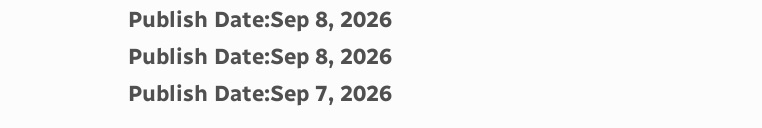Publish Date:Sep 8, 2026
Publish Date:Sep 8, 2026
Publish Date:Sep 7, 2026